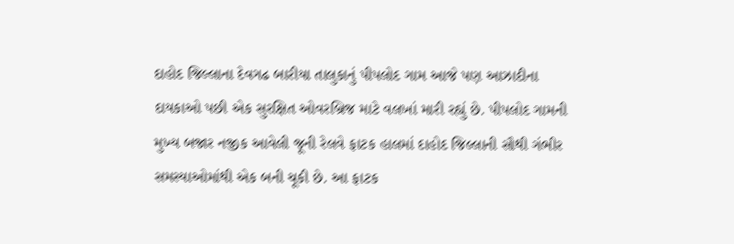દાહોદ જિલ્લાના દેવગઢ બારીયા તાલુકાનું પીપલોદ ગામ આજે પણ આઝાદીના દાયકાઓ પછી એક સુરક્ષિત ઓવરબ્રિજ માટે વલખાં મારી રહ્યું છે. પીપલોદ ગામની મુખ્ય બજાર નજીક આવેલી જૂની રેલવે ફાટક હાલમાં દાહોદ જિલ્લાની સૌથી ગંભીર સમસ્યાઓમાંથી એક બની ચૂકી છે. આ ફાટક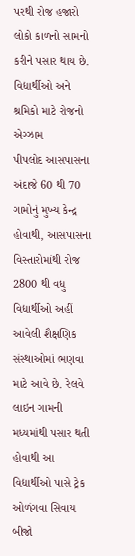પરથી રોજ હજારો લોકો કાળનો સામનો કરીને પસાર થાય છે.
વિદ્યાર્થીઓ અને શ્રમિકો માટે રોજનો એગ્ઝામ
પીપલોદ આસપાસના અંદાજે 60 થી 70 ગામોનું મુખ્ય કેન્દ્ર હોવાથી, આસપાસના વિસ્તારોમાંથી રોજ 2800 થી વધુ વિદ્યાર્થીઓ અહીં આવેલી શૈક્ષણિક સંસ્થાઓમાં ભણવા માટે આવે છે. રેલવે લાઇન ગામની મધ્યમાંથી પસાર થતી હોવાથી આ વિદ્યાર્થીઓ પાસે ટ્રેક ઓળંગવા સિવાય બીજો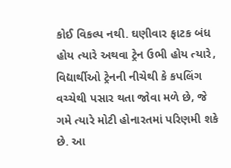કોઈ વિકલ્પ નથી. ઘણીવાર ફાટક બંધ હોય ત્યારે અથવા ટ્રેન ઉભી હોય ત્યારે, વિદ્યાર્થીઓ ટ્રેનની નીચેથી કે કપલિંગ વચ્ચેથી પસાર થતા જોવા મળે છે, જે ગમે ત્યારે મોટી હોનારતમાં પરિણમી શકે છે. આ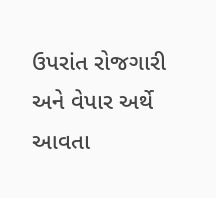ઉપરાંત રોજગારી અને વેપાર અર્થે આવતા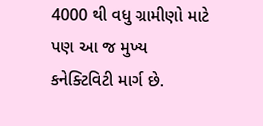4000 થી વધુ ગ્રામીણો માટે પણ આ જ મુખ્ય કનેક્ટિવિટી માર્ગ છે.